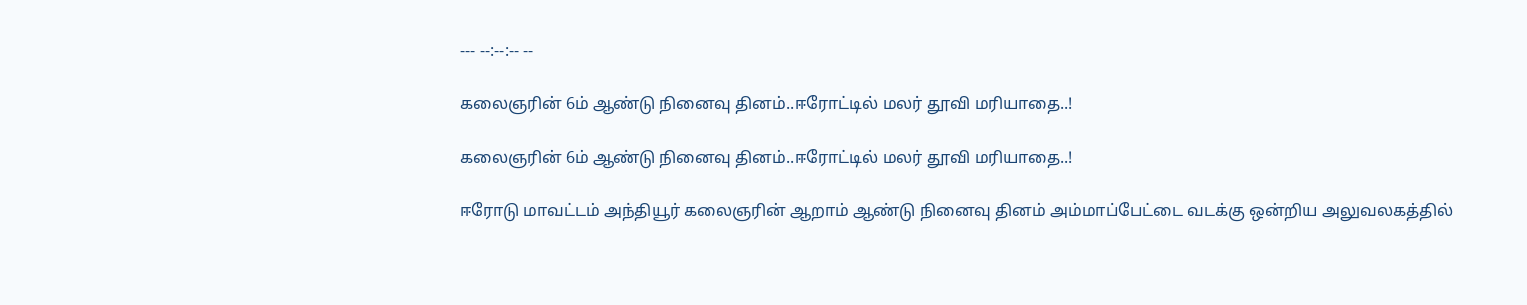--- --:--:-- --

கலைஞரின் 6ம் ஆண்டு நினைவு தினம்..ஈரோட்டில் மலர் தூவி மரியாதை..!

கலைஞரின் 6ம் ஆண்டு நினைவு தினம்..ஈரோட்டில் மலர் தூவி மரியாதை..!

ஈரோடு மாவட்டம் அந்தியூர் கலைஞரின் ஆறாம் ஆண்டு நினைவு தினம் அம்மாப்பேட்டை வடக்கு ஒன்றிய அலுவலகத்தில்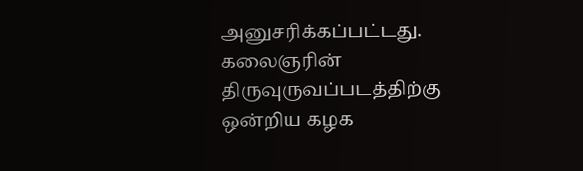அனுசரிக்கப்பட்டது. கலைஞரின் திருவுருவப்படத்திற்கு ஒன்றிய கழக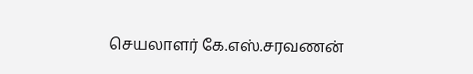செயலாளர் கே.எஸ்.சரவணன்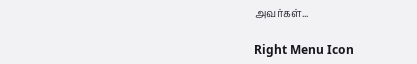அவர்கள்...

Right Menu Icon